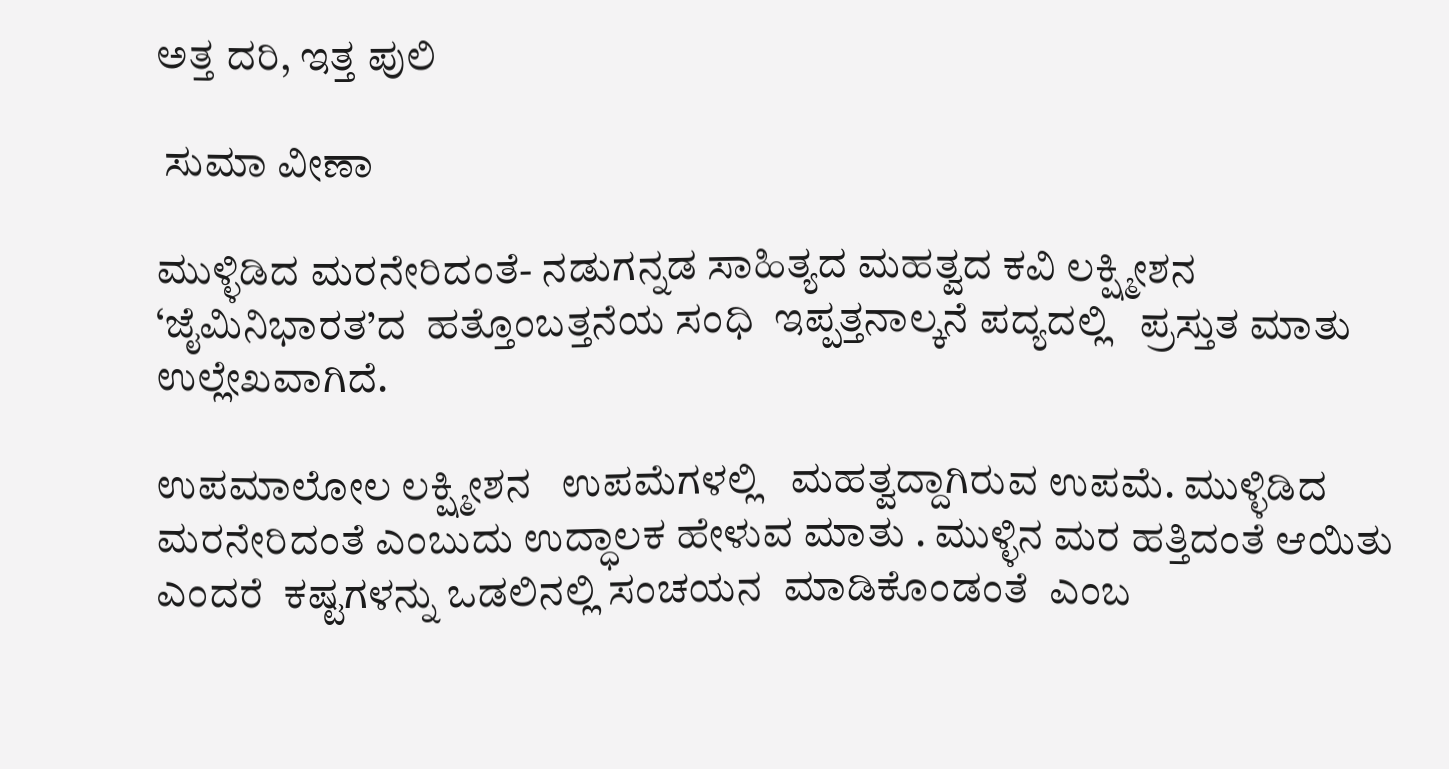ಅತ್ತ ದರಿ, ಇತ್ತ ಪುಲಿ

 ಸುಮಾ ವೀಣಾ

ಮುಳ್ಳಿಡಿದ ಮರನೇರಿದಂತೆ- ನಡುಗನ್ನಡ ಸಾಹಿತ್ಯದ ಮಹತ್ವದ ಕವಿ ಲಕ್ಷ್ಮೀಶನ ‘ಜೈಮಿನಿಭಾರತ’ದ  ಹತ್ತೊಂಬತ್ತನೆಯ ಸಂಧಿ  ಇಪ್ಪತ್ತನಾಲ್ಕನೆ ಪದ್ಯದಲ್ಲಿ   ಪ್ರಸ್ತುತ ಮಾತು  ಉಲ್ಲೇಖವಾಗಿದೆ.

ಉಪಮಾಲೋಲ ಲಕ್ಷ್ಮೀಶನ   ಉಪಮೆಗಳಲ್ಲಿ   ಮಹತ್ವದ್ದಾಗಿರುವ ಉಪಮೆ. ಮುಳ್ಳಿಡಿದ ಮರನೇರಿದಂತೆ ಎಂಬುದು ಉದ್ಧಾಲಕ ಹೇಳುವ ಮಾತು . ಮುಳ್ಳಿನ ಮರ ಹತ್ತಿದಂತೆ ಆಯಿತು  ಎಂದರೆ  ಕಷ್ಟಗಳನ್ನು ಒಡಲಿನಲ್ಲಿ ಸಂಚಯನ  ಮಾಡಿಕೊಂಡಂತೆ  ಎಂಬ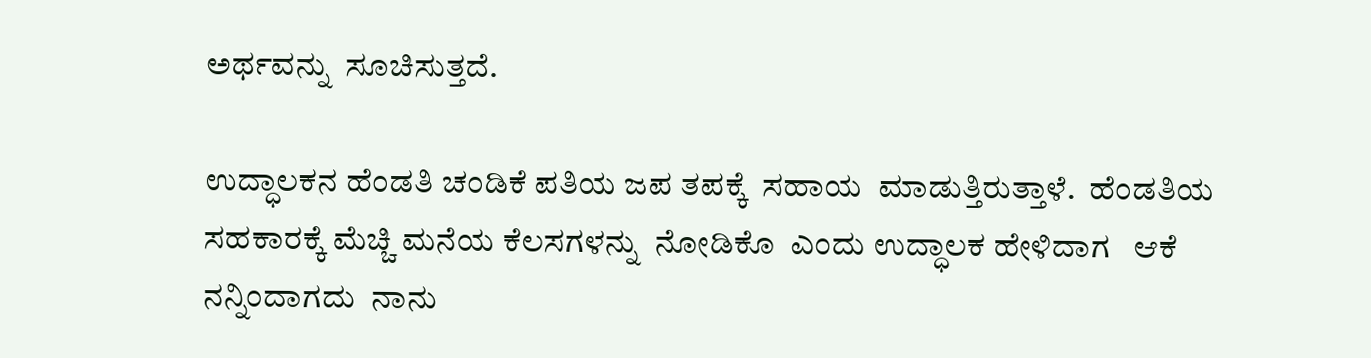ಅರ್ಥವನ್ನು  ಸೂಚಿಸುತ್ತದೆ.

ಉದ್ಧಾಲಕನ ಹೆಂಡತಿ ಚಂಡಿಕೆ ಪತಿಯ ಜಪ ತಪಕ್ಕೆ  ಸಹಾಯ  ಮಾಡುತ್ತಿರುತ್ತಾಳೆ.  ಹೆಂಡತಿಯ ಸಹಕಾರಕ್ಕೆ ಮೆಚ್ಚಿ ಮನೆಯ ಕೆಲಸಗಳನ್ನು  ನೋಡಿಕೊ  ಎಂದು ಉದ್ಧಾಲಕ ಹೇಳಿದಾಗ   ಆಕೆ ನನ್ನಿಂದಾಗದು  ನಾನು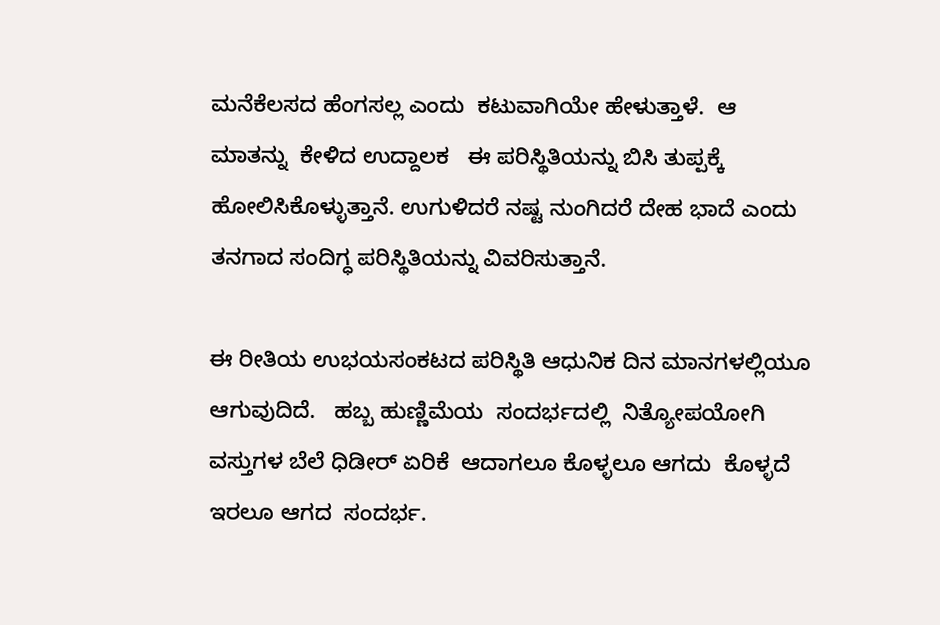ಮನೆಕೆಲಸದ ಹೆಂಗಸಲ್ಲ ಎಂದು  ಕಟುವಾಗಿಯೇ ಹೇಳುತ್ತಾಳೆ.  ಆ ಮಾತನ್ನು  ಕೇಳಿದ ಉದ್ದಾಲಕ   ಈ ಪರಿಸ್ಥಿತಿಯನ್ನು ಬಿಸಿ ತುಪ್ಪಕ್ಕೆ ಹೋಲಿಸಿಕೊಳ್ಳುತ್ತಾನೆ. ಉಗುಳಿದರೆ ನಷ್ಟ ನುಂಗಿದರೆ ದೇಹ ಭಾದೆ ಎಂದು ತನಗಾದ ಸಂದಿಗ್ಧ ಪರಿಸ್ಥಿತಿಯನ್ನು ವಿವರಿಸುತ್ತಾನೆ.

ಈ ರೀತಿಯ ಉಭಯಸಂಕಟದ ಪರಿಸ್ಥಿತಿ ಆಧುನಿಕ ದಿನ ಮಾನಗಳಲ್ಲಿಯೂ ಆಗುವುದಿದೆ.   ಹಬ್ಬ ಹುಣ್ಣಿಮೆಯ  ಸಂದರ್ಭದಲ್ಲಿ  ನಿತ್ಯೋಪಯೋಗಿ ವಸ್ತುಗಳ ಬೆಲೆ ಧಿಡೀರ್ ಏರಿಕೆ  ಆದಾಗಲೂ ಕೊಳ್ಳಲೂ ಆಗದು  ಕೊಳ್ಳದೆ ಇರಲೂ ಆಗದ  ಸಂದರ್ಭ.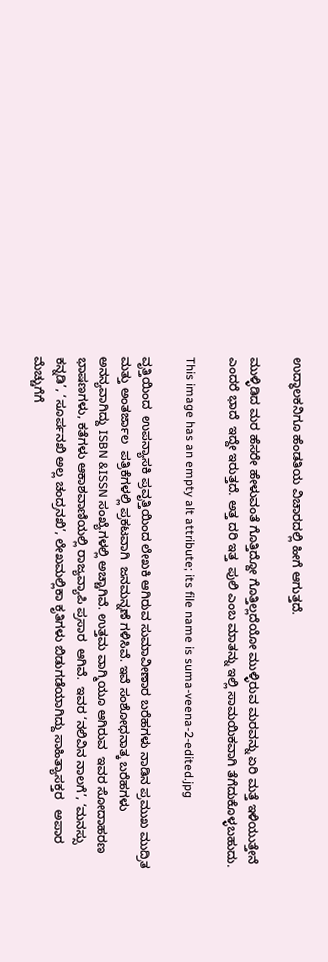ಉದ್ಧಾಲಕನಿಗೂ ಹೆಂಡತಿಯ ವಿಚಾರದಲ್ಲಿ ಹೀಗೆ ಆಗುತ್ತದೆ.

ಮುಳ್ಳಿಡಿದ ಮರ ಹೆಸರೇ ಹೇಳುವಂತೆ ಗೊತ್ತಿದ್ದೋ ಗೊತ್ತಿಲ್ಲದೆಯೋ ಮುಳ್ಳಿರುವ ಮರವನ್ನು ಏರಿ ಮತ್ತೆ ಇಳಿಯುತ್ತೇನೆ ಎಂದರೆ ಭಾದೆ  ಇದ್ದೇ ಇರುತ್ತದೆ. ಅತ್ತ ದರಿ ಇತ್ತ  ಪುಲಿ ಎಂಬ ಮಾತನ್ನು ಇಲ್ಲಿ ಸಾಮಯಿಕವಾಗಿ ತೆಗೆದುಕೊಳ್ಳಬಹುದು.

This image has an empty alt attribute; its file name is suma-veena-2-edited.jpg

ವೃತ್ತಿಯಿಂದ  ಉಪನ್ಯಾಸಕಿ ಪ್ರವೃತ್ತಿಯಿಂದ ಲೇಖಕಿ ಆಗಿರುವ ಸುಮಾವೀಣಾರ ಬರೆಹಗಳು ನಾಡಿನ ಪ್ರಮುಖ ಮುದ್ರಿತ ಮತ್ತು ಅಂತರ್ಜಾಲ  ಪತ್ರಿಕೆಗಳಲ್ಲಿ ಪ್ರಕಟವಾಗಿ  ಜನಮನ್ನಣೆ ಗಳಿಸಿವೆ. ಇವೆ ಸಂಶೋಧನಾತ್ಕ ಬರೆಹಗಳು ಅನನ್ಯವಾಗಿದ್ದು ISBN &ISSN ಸಂಖ್ಯೆಗಳಲ್ಲಿ ಅಚ್ಚಾಗಿವೆ. ಉತ್ತಮ ವಾಗ್ಮಿಯೂ ಆಗಿರುವ  ಇವರ ಸೋದಾಹರಣ ಭಾಷಣಗಳು, ಕತೆಗಳು ಆಕಾಶವಾಣಿಯಲ್ಲಿ ರಾಜ್ಯವ್ಯಾಪಿ ಪ್ರಸಾರ  ಆಗಿವೆ.  ಇವರ ‘ನಲಿವಿನ ನಾಲಗೆ’, ‘ಮನಸ್ಸು ಕನ್ನಡಿ’, ‘ಸೂರ್ಪನಖಿ ಅಲ್ಲ ಚಂದ್ರನಖಿ’, ಲೇಖಮಲ್ಲಿಕಾ ಕೃತಿಗಳು ಬಿಡುಗಡೆಯಾಗಿದ್ದು ಸಾಹಿತ್ಯಾಸಕ್ತರ   ಅಪಾರ ಮೆಚ್ಚುಗೆಗೆ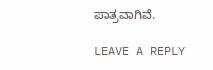ಪಾತ್ರವಾಗಿವೆ.

LEAVE A REPLY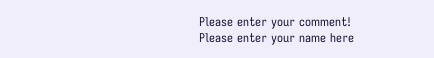Please enter your comment!
Please enter your name here